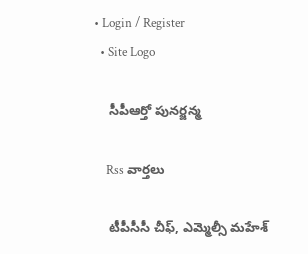• Login / Register
  • Site Logo

    సీపీఆర్తో పునర్జన్మ

    Rss వార్తలు

    టీపీసీసీ చీఫ్‌, ఎమ్మెల్సీ మహేశ్‌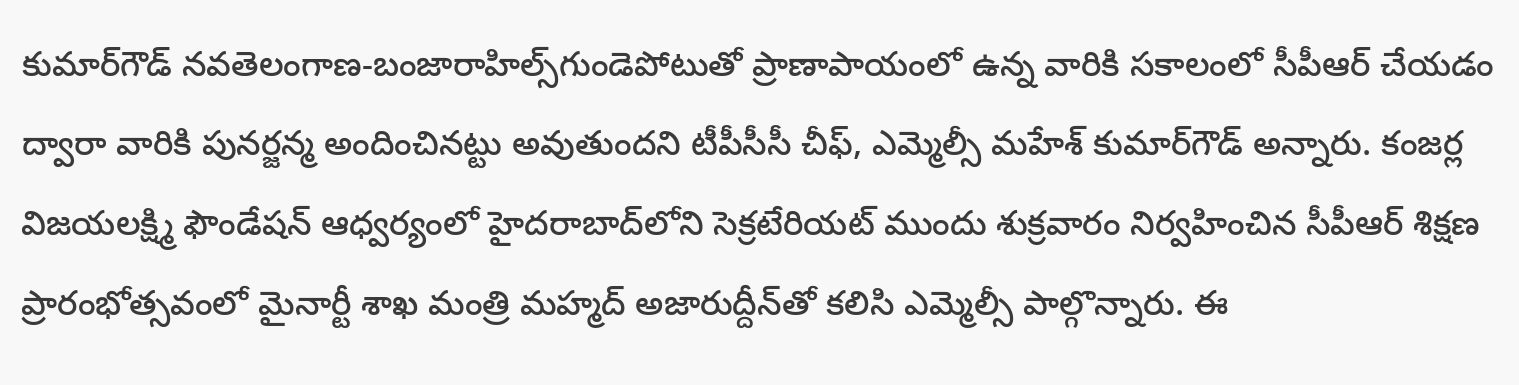కుమార్‌గౌడ్‌ నవతెలంగాణ-బంజారాహిల్స్‌గుండెపోటుతో ప్రాణాపాయంలో ఉన్న వారికి సకాలంలో సీపీఆర్‌ చేయడం ద్వారా వారికి పునర్జన్మ అందించినట్టు అవుతుందని టీపీసీసీ చీఫ్‌, ఎమ్మెల్సీ మహేశ్‌ కుమార్‌గౌడ్‌ అన్నారు. కంజర్ల విజయలక్ష్మి ఫౌండేషన్‌ ఆధ్వర్యంలో హైదరాబాద్‌లోని సెక్రటేరియట్‌ ముందు శుక్రవారం నిర్వహించిన సీపీఆర్‌ శిక్షణ ప్రారంభోత్సవంలో మైనార్టీ శాఖ మంత్రి మహ్మద్‌ అజారుద్దీన్‌తో కలిసి ఎమ్మెల్సీ పాల్గొన్నారు. ఈ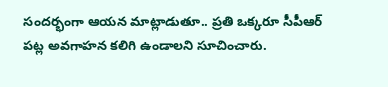సందర్భంగా ఆయన మాట్లాడుతూ.. ప్రతి ఒక్కరూ సీపీఆర్‌ పట్ల అవగాహన కలిగి ఉండాలని సూచించారు.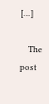[…]

    The post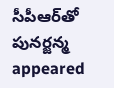సీపీఆర్‌తో పునర్జన్మ appeared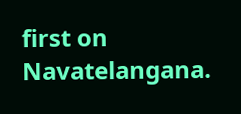first on Navatelangana.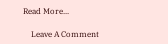Read More...

    Leave A Comment